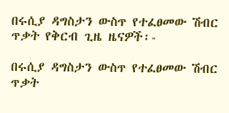በሩሲያ ዳግስታን ውስጥ የተፈፀመው ሽብር ጥቃት የቅርብ ጊዜ ዜናዎች፡-

በሩሲያ ዳግስታን ውስጥ የተፈፀመው ሽብር ጥቃት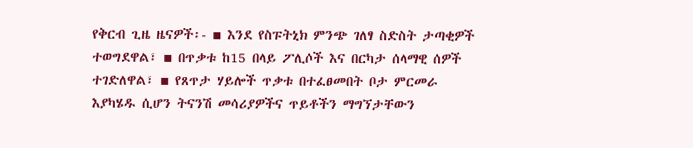የቅርብ ጊዜ ዜናዎች፡- ▪ እንደ የስፑትኒክ ምንጭ ገለፃ ስድስት ታጣቂዎች ተወግደዋል፣ ▪ በጥቃቱ ከ15 በላይ ፖሊሶች እና በርካታ ሰላማዊ ሰዎች ተገድለዋል፣ ▪ የጸጥታ ሃይሎች ጥቃቱ በተፈፀመበት ቦታ ምርመራ እያካሄዱ ሲሆን ትናንሽ መሳሪያዎችና ጥይቶችን ማግኘታቸውን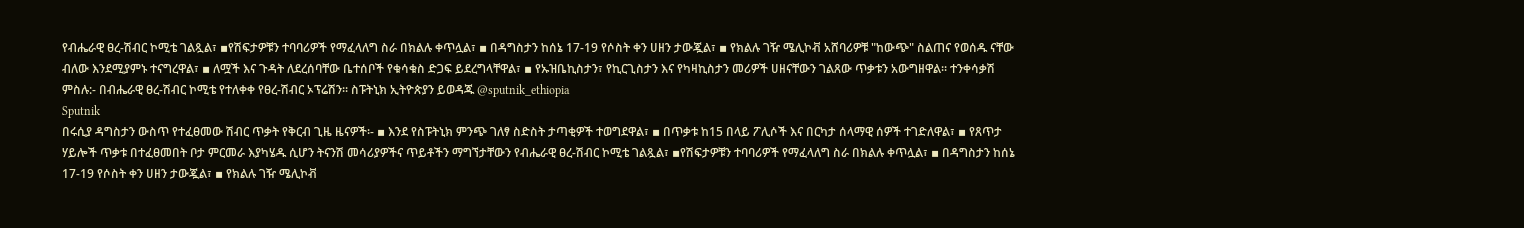የብሔራዊ ፀረ-ሽብር ኮሚቴ ገልጿል፣ ▪የሽፍታዎቹን ተባባሪዎች የማፈላለግ ስራ በክልሉ ቀጥሏል፣ ▪ በዳግስታን ከሰኔ 17-19 የሶስት ቀን ሀዘን ታውጇል፣ ▪ የክልሉ ገዥ ሜሊኮቭ አሸባሪዎቹ "ከውጭ" ስልጠና የወሰዱ ናቸው ብለው እንደሚያምኑ ተናግረዋል፣ ▪ ለሟች እና ጉዳት ለደረሰባቸው ቤተሰቦች የቁሳቁስ ድጋፍ ይደረግላቸዋል፣ ▪ የኡዝቤኪስታን፣ የኪርጊስታን እና የካዛኪስታን መሪዎች ሀዘናቸውን ገልጸው ጥቃቱን አውግዘዋል፡፡ ተንቀሳቃሽ ምስሉ:- በብሔራዊ ፀረ-ሽብር ኮሚቴ የተለቀቀ የፀረ-ሽብር ኦፕሬሽን፡፡ ስፑትኒክ ኢትዮጵያን ይወዳጁ @sputnik_ethiopia
Sputnik
በሩሲያ ዳግስታን ውስጥ የተፈፀመው ሽብር ጥቃት የቅርብ ጊዜ ዜናዎች፡- ▪ እንደ የስፑትኒክ ምንጭ ገለፃ ስድስት ታጣቂዎች ተወግደዋል፣ ▪ በጥቃቱ ከ15 በላይ ፖሊሶች እና በርካታ ሰላማዊ ሰዎች ተገድለዋል፣ ▪ የጸጥታ ሃይሎች ጥቃቱ በተፈፀመበት ቦታ ምርመራ እያካሄዱ ሲሆን ትናንሽ መሳሪያዎችና ጥይቶችን ማግኘታቸውን የብሔራዊ ፀረ-ሽብር ኮሚቴ ገልጿል፣ ▪የሽፍታዎቹን ተባባሪዎች የማፈላለግ ስራ በክልሉ ቀጥሏል፣ ▪ በዳግስታን ከሰኔ 17-19 የሶስት ቀን ሀዘን ታውጇል፣ ▪ የክልሉ ገዥ ሜሊኮቭ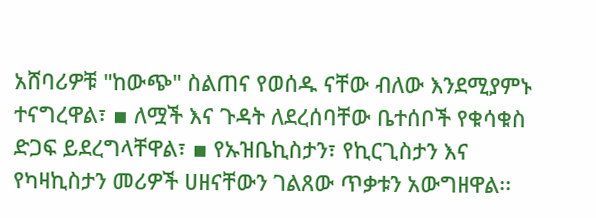አሸባሪዎቹ "ከውጭ" ስልጠና የወሰዱ ናቸው ብለው እንደሚያምኑ ተናግረዋል፣ ▪ ለሟች እና ጉዳት ለደረሰባቸው ቤተሰቦች የቁሳቁስ ድጋፍ ይደረግላቸዋል፣ ▪ የኡዝቤኪስታን፣ የኪርጊስታን እና የካዛኪስታን መሪዎች ሀዘናቸውን ገልጸው ጥቃቱን አውግዘዋል፡፡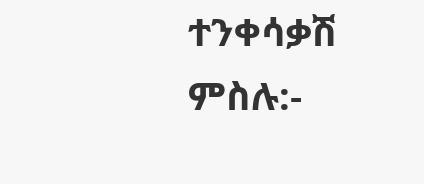ተንቀሳቃሽ ምስሉ:-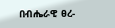በብሔራዊ ፀረ-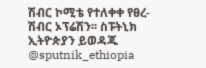ሽብር ኮሚቴ የተለቀቀ የፀረ-ሽብር ኦፕሬሽን፡፡ ስፑትኒክ ኢትዮጵያን ይወዳጁ @sputnik_ethiopia